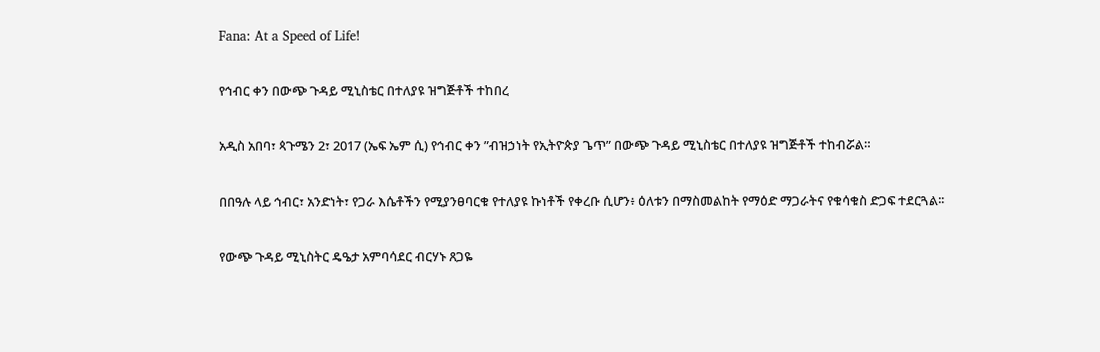Fana: At a Speed of Life!

የኅብር ቀን በውጭ ጉዳይ ሚኒስቴር በተለያዩ ዝግጅቶች ተከበረ

አዲስ አበባ፣ ጳጉሜን 2፣ 2017 (ኤፍ ኤም ሲ) የኅብር ቀን ”ብዝኃነት የኢትዮጵያ ጌጥ” በውጭ ጉዳይ ሚኒስቴር በተለያዩ ዝግጅቶች ተከብሯል።

በበዓሉ ላይ ኅብር፣ አንድነት፣ የጋራ እሴቶችን የሚያንፀባርቁ የተለያዩ ኩነቶች የቀረቡ ሲሆን፥ ዕለቱን በማስመልከት የማዕድ ማጋራትና የቁሳቁስ ድጋፍ ተደርጓል፡፡

የውጭ ጉዳይ ሚኒስትር ዴዔታ አምባሳደር ብርሃኑ ጸጋዬ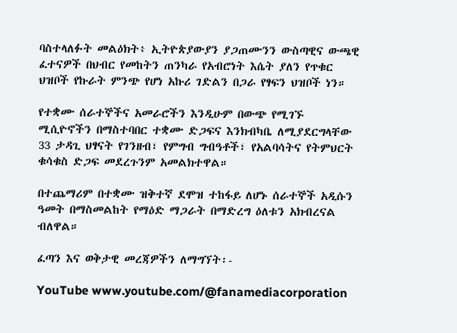ባስተላለፉት መልዕክት፥ ኢትዮጵያውያን ያጋጠሙንን ውስጣዊና ውጫዊ ፈተናዎች በህብር የመከትን ጠንካራ የአብሮነት እሴት ያለን የጥቁር ህዝቦች የኩራት ምንጭ የሆነ አኩሪ ገድልን በጋራ የፃፍን ህዝቦች ነን።

የተቋሙ ሰራተኞችና አመራሮችን እንዲሁም በውጭ የሚገኙ ሚሲዮኖችን በማስተባበር ተቋሙ ድጋፍና እንክብካቤ ለሚያደርግላቸው 33 ታዳጊ ህፃናት የገንዘብ፣ የምግብ ግብዓቶች፣ የአልባሳትና የትምህርት ቁሳቁስ ድጋፍ መደረጉንም አመልክተዋል።

በተጨማሪም በተቋሙ ዝቅተኛ ደሞዝ ተከፋይ ለሆኑ ሰራተኞች አዲሱን ዓመት በማስመልከት የማዕድ ማጋራት በማድረግ ዕለቱን አክብረናል ብለዋል።

ፈጣን እና ወቅታዊ መረጃዎችን ለማግኘት፡-

YouTube www.youtube.com/@fanamediacorporation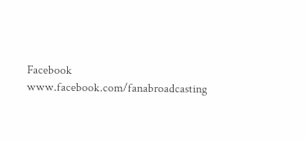Facebook www.facebook.com/fanabroadcasting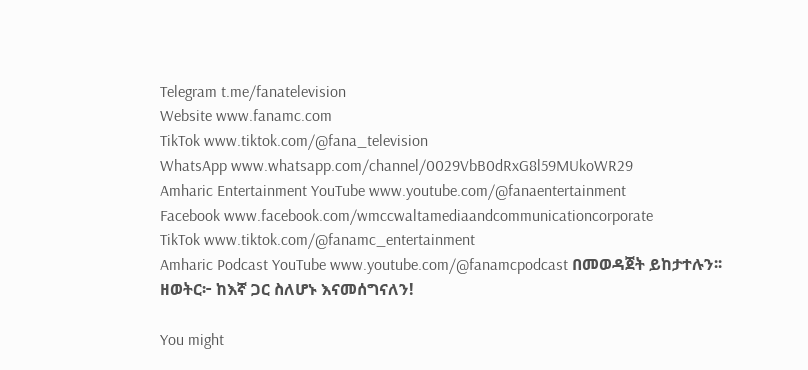Telegram t.me/fanatelevision
Website www.fanamc.com
TikTok www.tiktok.com/@fana_television
WhatsApp www.whatsapp.com/channel/0029VbB0dRxG8l59MUkoWR29
Amharic Entertainment YouTube www.youtube.com/@fanaentertainment
Facebook www.facebook.com/wmccwaltamediaandcommunicationcorporate
TikTok www.tiktok.com/@fanamc_entertainment
Amharic Podcast YouTube www.youtube.com/@fanamcpodcast በመወዳጀት ይከታተሉን፡፡
ዘወትር፦ ከእኛ ጋር ስለሆኑ እናመሰግናለን!

You might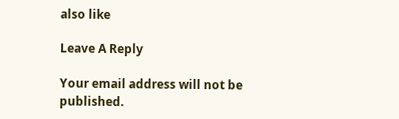also like

Leave A Reply

Your email address will not be published.